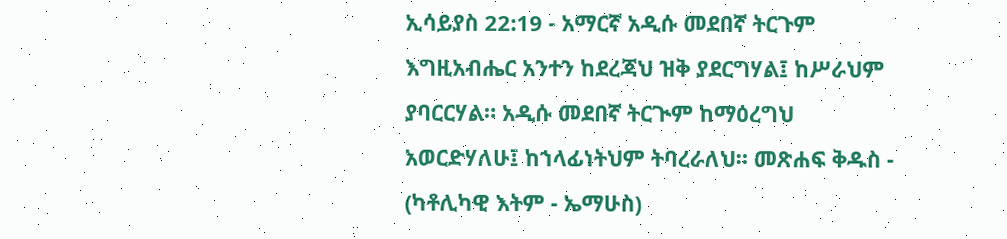ኢሳይያስ 22:19 - አማርኛ አዲሱ መደበኛ ትርጉም እግዚአብሔር አንተን ከደረጃህ ዝቅ ያደርግሃል፤ ከሥራህም ያባርርሃል። አዲሱ መደበኛ ትርጒም ከማዕረግህ አወርድሃለሁ፤ ከኀላፊነትህም ትባረራለህ። መጽሐፍ ቅዱስ - (ካቶሊካዊ እትም - ኤማሁስ)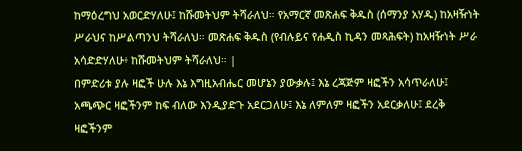ከማዕረግህ አወርድሃለሁ፤ ከሹመትህም ትሻራለህ። የአማርኛ መጽሐፍ ቅዱስ (ሰማንያ አሃዱ) ከአዛዥነት ሥራህና ከሥልጣንህ ትሻራለህ። መጽሐፍ ቅዱስ (የብሉይና የሐዲስ ኪዳን መጻሕፍት) ከአዛዥነት ሥራ አሳድድሃለሁ፥ ከሹመትህም ትሻራለህ። |
በምድሪቱ ያሉ ዛፎች ሁሉ እኔ እግዚአብሔር መሆኔን ያውቃሉ፤ እኔ ረጃጅም ዛፎችን አሳጥራለሁ፤ አጫጭር ዛፎችንም ከፍ ብለው እንዲያድጉ አደርጋለሁ፤ እኔ ለምለም ዛፎችን አደርቃለሁ፤ ደረቅ ዛፎችንም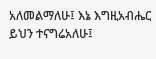አለመልማለሁ፤ እኔ እግዚአብሔር ይህን ተናግሬአለሁ፤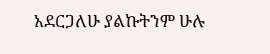አደርጋለሁ ያልኩትንም ሁሉ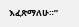እፈጽማለሁ።”